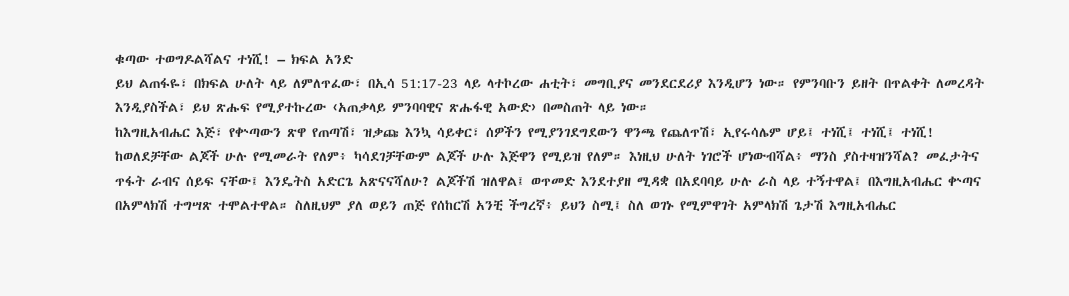ቁጣው ተወግዶልሻልና ተነሺ! – ክፍል አንድ
ይህ ልጠፋዬ፣ በክፍል ሁለት ላይ ለምለጥፈው፣ በኢሳ 51:17-23 ላይ ላተኮረው ሐቲት፣ መግቢያና መንደርደሪያ እንዲሆን ነው። የምንባቡን ይዘት በጥልቀት ለመረዳት እንዲያስችል፣ ይህ ጽሑፍ የሚያተኩረው ‹አጠቃላይ ምንባባዊና ጽሑፋዊ አውድ› በመስጠት ላይ ነው።
ከእግዚአብሔር እጅ፣ የቍጣውን ጽዋ የጠጣሽ፣ ዝቃጩ እንኳ ሳይቀር፣ ሰዎችን የሚያንገደግደውን ዋንጫ የጨለጥሽ፣ ኢየሩሳሌም ሆይ፤ ተነሺ፤ ተነሺ፤ ተነሺ! ከወለደቻቸው ልጆች ሁሉ የሚመራት የለም፥ ካሳደገቻቸውም ልጆች ሁሉ እጅዋን የሚይዝ የለም። እነዚህ ሁለት ነገሮች ሆነውብሻል፥ ማንስ ያስተዛዝንሻል? መፈታትና ጥፋት ራብና ሰይፍ ናቸው፤ እንዴትስ አድርጌ አጽናናሻለሁ? ልጆችሽ ዝለዋል፤ ወጥመድ እንደተያዘ ሚዳቋ በአደባባይ ሁሉ ራስ ላይ ተኝተዋል፤ በእግዚአብሔር ቍጣና በአምላክሽ ተግሣጽ ተሞልተዋል። ስለዚህም ያለ ወይን ጠጅ የሰከርሽ አንቺ ችግረኛ፥ ይህን ስሚ፤ ስለ ወገኑ የሚምዋገት አምላክሽ ጌታሽ እግዚአብሔር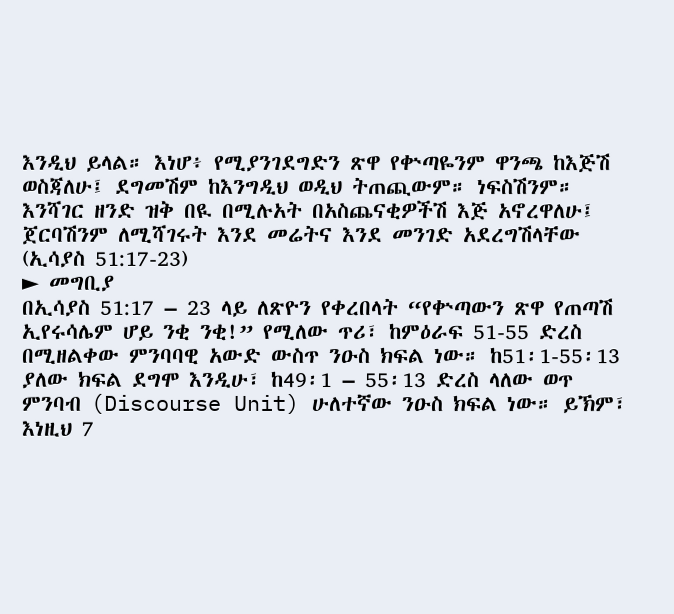እንዲህ ይላል። እነሆ፥ የሚያንገደግድን ጽዋ የቍጣዬንም ዋንጫ ከእጅሽ ወስጃለሁ፤ ደግመሽም ከእንግዲህ ወዲህ ትጠጪውም። ነፍስሽንም። እንሻገር ዘንድ ዝቅ በዪ በሚሉአት በአስጨናቂዎችሽ እጅ አኖረዋለሁ፤ ጀርባሽንም ለሚሻገሩት እንደ መሬትና እንደ መንገድ አደረግሽላቸው (ኢሳያስ 51:17-23)
► መግቢያ
በኢሳያስ 51:17 – 23 ላይ ለጽዮን የቀረበላት “የቍጣውን ጽዋ የጠጣሽ ኢየሩሳሌም ሆይ ንቂ ንቂ!” የሚለው ጥሪ፣ ከምዕራፍ 51-55 ድረስ በሚዘልቀው ምንባባዊ አውድ ውስጥ ንዑስ ክፍል ነው። ከ51፡1-55፡13 ያለው ክፍል ደግሞ እንዲሁ፣ ከ49፡1 – 55፡13 ድረስ ላለው ወጥ ምንባብ (Discourse Unit) ሁለተኛው ንዑስ ክፍል ነው። ይኽም፣ እነዚህ 7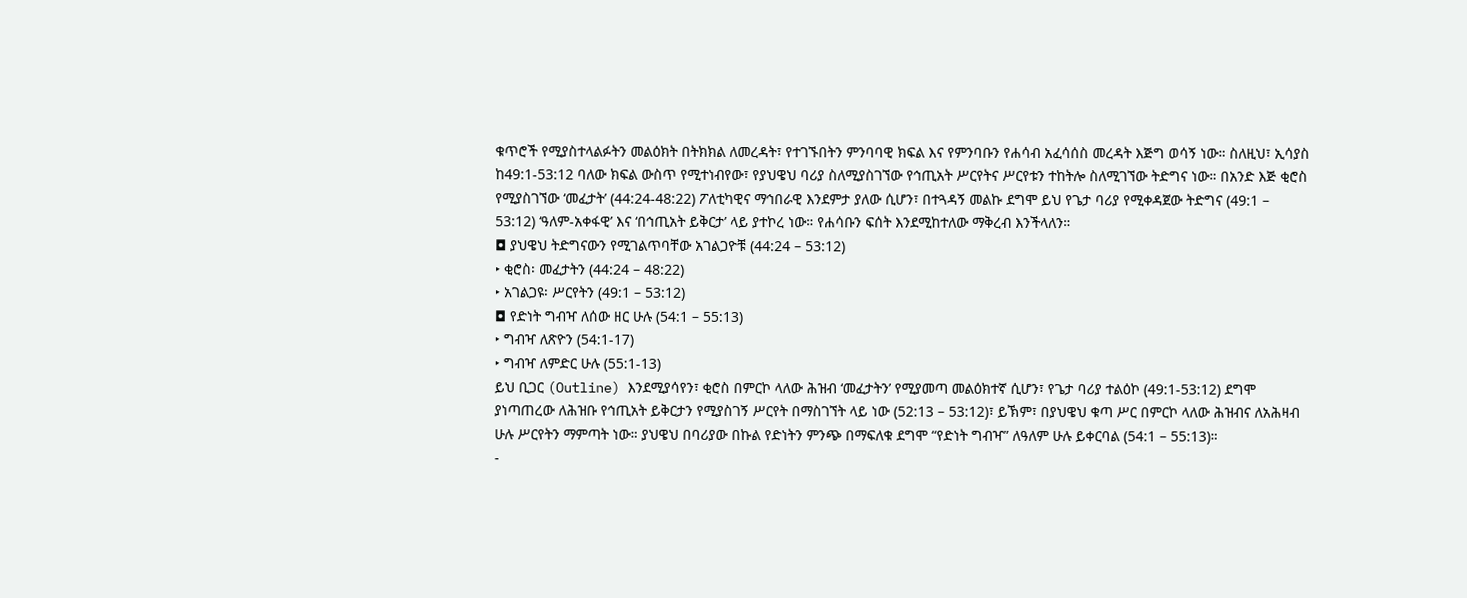ቁጥሮች የሚያስተላልፉትን መልዕክት በትክክል ለመረዳት፣ የተገኙበትን ምንባባዊ ክፍል እና የምንባቡን የሐሳብ አፈሳሰስ መረዳት እጅግ ወሳኝ ነው። ስለዚህ፣ ኢሳያስ ከ49:1-53:12 ባለው ክፍል ውስጥ የሚተነብየው፣ የያህዌህ ባሪያ ስለሚያስገኘው የኅጢአት ሥርየትና ሥርየቱን ተከትሎ ስለሚገኘው ትድግና ነው። በአንድ እጅ ቂሮስ የሚያስገኘው ‘መፈታት’ (44:24-48:22) ፖለቲካዊና ማኅበራዊ እንደምታ ያለው ሲሆን፣ በተጓዳኝ መልኩ ደግሞ ይህ የጌታ ባሪያ የሚቀዳጀው ትድግና (49:1 – 53:12) ‘ዓለም-አቀፋዊ’ እና ‘በኅጢአት ይቅርታ’ ላይ ያተኮረ ነው። የሐሳቡን ፍሰት እንደሚከተለው ማቅረብ እንችላለን።
◘ ያህዌህ ትድግናውን የሚገልጥባቸው አገልጋዮቹ (44:24 – 53:12)
‣ ቂሮስ፡ መፈታትን (44:24 – 48:22)
‣ አገልጋዩ፡ ሥርየትን (49:1 – 53:12)
◘ የድነት ግብዣ ለሰው ዘር ሁሉ (54:1 – 55:13)
‣ ግብዣ ለጽዮን (54:1-17)
‣ ግብዣ ለምድር ሁሉ (55:1-13)
ይህ ቢጋር (Outline) እንደሚያሳየን፣ ቂሮስ በምርኮ ላለው ሕዝብ ‘መፈታትን’ የሚያመጣ መልዕክተኛ ሲሆን፣ የጌታ ባሪያ ተልዕኮ (49:1-53:12) ደግሞ ያነጣጠረው ለሕዝቡ የኅጢአት ይቅርታን የሚያስገኝ ሥርየት በማስገኘት ላይ ነው (52:13 – 53:12)፣ ይኽም፣ በያህዌህ ቁጣ ሥር በምርኮ ላለው ሕዝብና ለአሕዛብ ሁሉ ሥርየትን ማምጣት ነው። ያህዌህ በባሪያው በኩል የድነትን ምንጭ በማፍለቁ ደግሞ “የድነት ግብዣ” ለዓለም ሁሉ ይቀርባል (54:1 – 55:13)።
-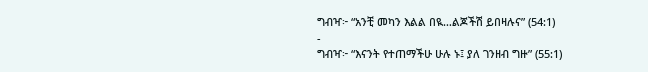ግብዣ፦ “አንቺ መካን እልል በዪ…ልጆችሽ ይበዛሉና” (54:1)
-
ግብዣ፦ “እናንት የተጠማችሁ ሁሉ ኑ፤ ያለ ገንዘብ ግዙ” (55:1)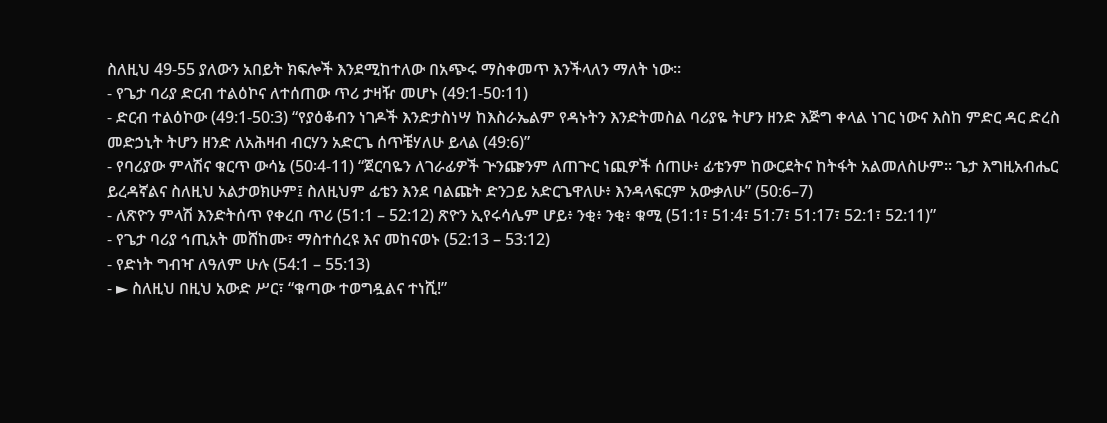ስለዚህ 49-55 ያለውን አበይት ክፍሎች እንደሚከተለው በአጭሩ ማስቀመጥ እንችላለን ማለት ነው።
- የጌታ ባሪያ ድርብ ተልዕኮና ለተሰጠው ጥሪ ታዛዥ መሆኑ (49:1-50፡11)
- ድርብ ተልዕኮው (49:1-50:3) “የያዕቆብን ነገዶች እንድታስነሣ ከእስራኤልም የዳኑትን እንድትመስል ባሪያዬ ትሆን ዘንድ እጅግ ቀላል ነገር ነውና እስከ ምድር ዳር ድረስ መድኃኒት ትሆን ዘንድ ለአሕዛብ ብርሃን አድርጌ ሰጥቼሃለሁ ይላል (49:6)”
- የባሪያው ምላሽና ቁርጥ ውሳኔ (50፡4-11) “ጀርባዬን ለገራፊዎች ጕንጬንም ለጠጕር ነጪዎች ሰጠሁ፥ ፊቴንም ከውርደትና ከትፋት አልመለስሁም። ጌታ እግዚአብሔር ይረዳኛልና ስለዚህ አልታወክሁም፤ ስለዚህም ፊቴን እንደ ባልጩት ድንጋይ አድርጌዋለሁ፥ እንዳላፍርም አውቃለሁ” (50:6–7)
- ለጽዮን ምላሽ እንድትሰጥ የቀረበ ጥሪ (51:1 – 52:12) ጽዮን ኢየሩሳሌም ሆይ፥ ንቂ፥ ንቂ፥ ቁሚ (51:1፣ 51:4፣ 51:7፣ 51:17፣ 52:1፣ 52:11)”
- የጌታ ባሪያ ኅጢአት መሸከሙ፣ ማስተሰረዩ እና መከናወኑ (52:13 – 53:12)
- የድነት ግብዣ ለዓለም ሁሉ (54:1 – 55:13)
- ► ስለዚህ በዚህ አውድ ሥር፣ “ቁጣው ተወግዷልና ተነሺ!”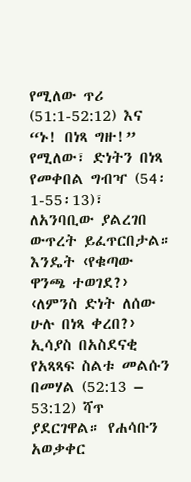የሚለው ጥሪ (51:1-52:12) እና “ኑ! በነጻ ግዙ!” የሚለው፣ ድነትን በነጻ የመቀበል ግብዣ (54፡1-55፡13)፣ ለአንባቢው ያልረገበ ውጥረት ይፈጥርበታል። እንዴት ‹የቁጣው ዋንጫ ተወገደ?› ‹ለምንስ ድነት ለሰው ሁሉ በነጻ ቀረበ?› ኢሳያስ በአስደናቂ የአጻጻፍ ስልቱ መልሱን በመሃል (52:13 – 53:12) ሻጥ ያደርገዋል። የሐሳቡን አወቃቀር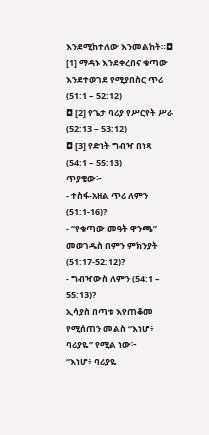እንደሚከተለው እንመልከት።◘ [1] ማዳኑ እንደቀረበና ቁጣው እንደተወገደ የሚያበስር ጥሪ (51:1 – 52:12)
◘ [2] የጌታ ባሪያ የሥርየት ሥራ (52:13 – 53:12)
◘ [3] የድነት ግብዣ በነጻ (54:1 – 55:13)
ጥያቄው፦
- ተስፋ-አዘል ጥሪ ለምን (51:1-16)?
- “የቁጣው መዓት ዋንጫ” መወገዱስ በምን ምክንያት (51:17-52:12)?
- ግብዣውስ ለምን (54:1 – 55:13)?
ኢሳያስ በጣቱ እየጠቆመ የሚሰጠን መልስ “እነሆ፥ ባሪያዬ” የሚል ነው፦
“እነሆ፥ ባሪያዬ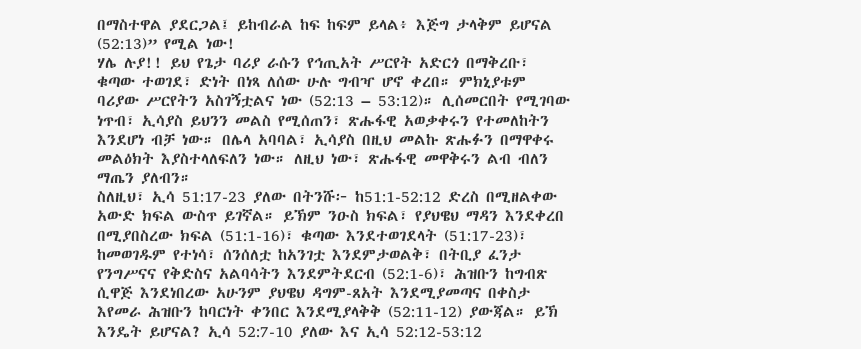በማስተዋል ያደርጋል፤ ይከብራል ከፍ ከፍም ይላል፥ እጅግ ታላቅም ይሆናል (52:13)” የሚል ነው!
ሃሌ ሉያ!! ይህ የጌታ ባሪያ ራሱን የኅጢአት ሥርየት አድርጎ በማቅረቡ፣ ቁጣው ተወገደ፣ ድነት በነጻ ለሰው ሁሉ ግብዣ ሆኖ ቀረበ። ምክኒያቱም ባሪያው ሥርየትን አስገኝቷልና ነው (52:13 – 53:12)። ሊሰመርበት የሚገባው ነጥብ፣ ኢሳያስ ይህንን መልስ የሚሰጠን፣ ጽሑፋዊ አወቃቀሩን የተመለከትን እንደሆነ ብቻ ነው። በሌላ አባባል፣ ኢሳያስ በዚህ መልኩ ጽሑፉን በማዋቀሩ መልዕክት እያስተላለፍለን ነው። ለዚህ ነው፣ ጽሑፋዊ መዋቅሩን ልብ ብለን ማጤን ያለብን።
ስለዚህ፣ ኢሳ 51:17-23 ያለው በትንሹ፦ ከ51:1-52:12 ድረስ በሚዘልቀው አውድ ክፍል ውስጥ ይገኛል። ይኽም ንዑስ ክፍል፣ የያህዌህ ማዳን እንደቀረበ በሚያበስረው ክፍል (51:1-16)፣ ቁጣው እንደተወገደላት (51:17-23)፣ ከመወገዱም የተነሳ፣ ሰንሰለቷ ከአንገቷ እንደምታወልቅ፣ በትቢያ ፈንታ የንግሥናና የቅድስና አልባሳትን እንደምትደርብ (52:1-6)፣ ሕዝቡን ከግብጽ ሲዋጅ እንደነበረው አሁንም ያህዌህ ዳግም-ጸአት እንደሚያመጣና በቀስታ እየመራ ሕዝቡን ከባርነት ቀንበር እንደሚያላቅቅ (52:11-12) ያውጃል። ይኽ እንዴት ይሆናል? ኢሳ 52:7-10 ያለው እና ኢሳ 52:12-53:12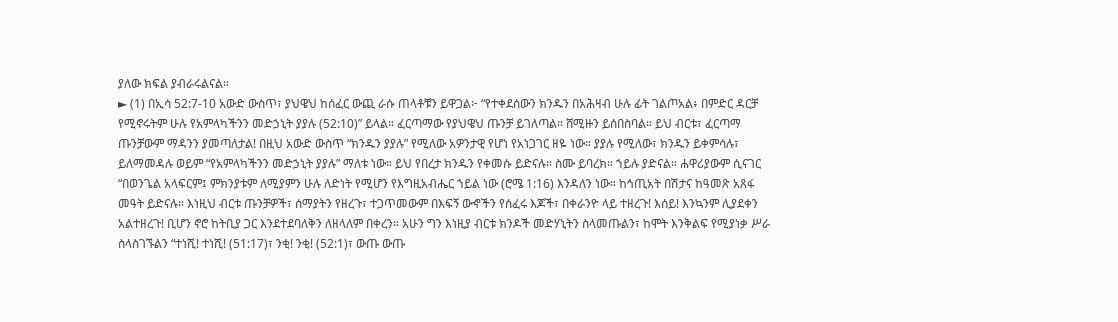ያለው ክፍል ያብራሩልናል።
► (1) በኢሳ 52:7-10 አውድ ውስጥ፣ ያህዌህ ከሰፈር ውጪ ራሱ ጠላቶቹን ይዋጋል፦ “የተቀደሰውን ክንዱን በአሕዛብ ሁሉ ፊት ገልጦአል፥ በምድር ዳርቻ የሚኖሩትም ሁሉ የአምላካችንን መድኃኒት ያያሉ (52:10)” ይላል። ፈርጣማው የያህዌህ ጡንቻ ይገለጣል። ሸሚዙን ይሰበስባል። ይህ ብርቱ፣ ፈርጣማ ጡንቻውም ማዳንን ያመጣለታል! በዚህ አውድ ውስጥ “ክንዱን ያያሉ” የሚለው አዎንታዊ የሆነ የአነጋገር ዘዬ ነው። ያያሉ የሚለው፣ ክንዱን ይቀምሳሉ፣ ይለማመዳሉ ወይም “የአምላካችንን መድኃኒት ያያሉ” ማለቱ ነው። ይህ የበረታ ክንዱን የቀመሱ ይድናሉ። ስሙ ይባረክ። ኀይሉ ያድናል። ሐዋሪያውም ሲናገር “በወንጌል አላፍርም፤ ምክንያቱም ለሚያምን ሁሉ ለድነት የሚሆን የእግዚአብሔር ኀይል ነው (ሮሜ 1:16) እንዳለን ነው። ከኅጢአት በሽታና ከዓመጽ አጸፋ መዓት ይድናሉ። እነዚህ ብርቱ ጡንቻዎች፣ ሰማያትን የዘረጉ፣ ተጋጥመውም በእፍኝ ውኆችን የሰፈሩ እጆች፣ በቀራንዮ ላይ ተዘረጉ! እሰይ! እንኳንም ሊያደቀን አልተዘረጉ! ቢሆን ኖሮ ከትቢያ ጋር እንደተደባለቅን ለዘላለም በቀረን። አሁን ግን እነዚያ ብርቱ ክንዶች መድሃኒትን ስላመጡልን፣ ከሞት እንቅልፍ የሚያነቃ ሥራ ስላስገኙልን “ተነሺ! ተነሺ! (51:17)፣ ንቂ! ንቂ! (52:1)፣ ውጡ ውጡ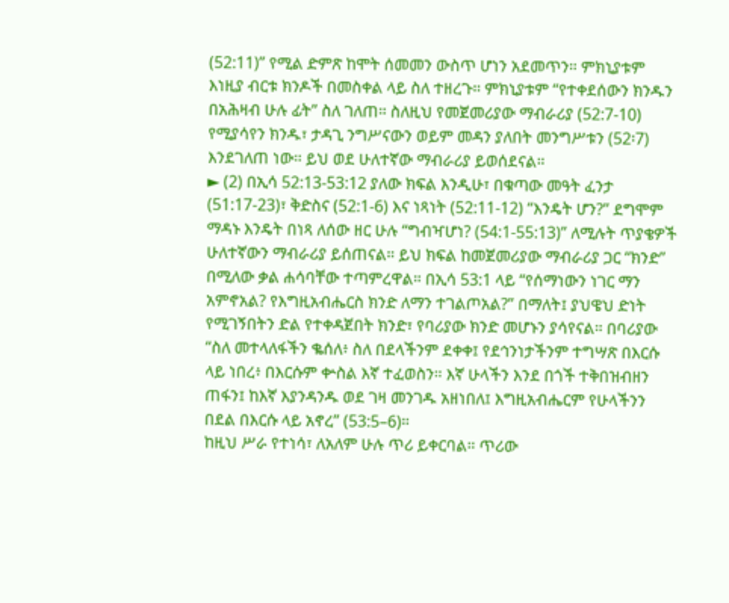(52:11)” የሚል ድምጽ ከሞት ሰመመን ውስጥ ሆነን አደመጥን። ምክኒያቱም እነዚያ ብርቱ ክንዶች በመስቀል ላይ ስለ ተዘረጉ። ምክኒያቱም “የተቀደሰውን ክንዱን በአሕዛብ ሁሉ ፊት” ስለ ገለጠ። ስለዚህ የመጀመሪያው ማብራሪያ (52:7-10) የሚያሳየን ክንዱ፣ ታዳጊ ንግሥናውን ወይም መዳን ያለበት መንግሥቱን (52፡7) እንደገለጠ ነው። ይህ ወደ ሁለተኛው ማብራሪያ ይወሰደናል።
► (2) በኢሳ 52:13-53:12 ያለው ክፍል እንዲሁ፣ በቁጣው መዓት ፈንታ (51:17-23)፣ ቅድስና (52:1-6) እና ነጻነት (52:11-12) “እንዴት ሆን?” ደግሞም ማዳኑ እንዴት በነጻ ለሰው ዘር ሁሉ “ግብዣሆነ? (54:1-55:13)” ለሚሉት ጥያቄዎች ሁለተኛውን ማብራሪያ ይሰጠናል። ይህ ክፍል ከመጀመሪያው ማብራሪያ ጋር “ክንድ” በሚለው ቃል ሐሳባቸው ተጣምረዋል። በኢሳ 53:1 ላይ “የሰማነውን ነገር ማን አምኖአል? የእግዚአብሔርስ ክንድ ለማን ተገልጦአል?” በማለት፤ ያህዌህ ድነት የሚገኝበትን ድል የተቀዳጀበት ክንድ፣ የባሪያው ክንድ መሆኑን ያሳየናል። በባሪያው “ስለ መተላለፋችን ቈሰለ፥ ስለ በደላችንም ደቀቀ፤ የደኅንነታችንም ተግሣጽ በእርሱ ላይ ነበረ፥ በእርሱም ቍስል እኛ ተፈወስን። እኛ ሁላችን እንደ በጎች ተቅበዝብዘን ጠፋን፤ ከእኛ እያንዳንዱ ወደ ገዛ መንገዱ አዘነበለ፤ እግዚአብሔርም የሁላችንን በደል በእርሱ ላይ አኖረ” (53:5–6)።
ከዚህ ሥራ የተነሳ፣ ለአለም ሁሉ ጥሪ ይቀርባል። ጥሪው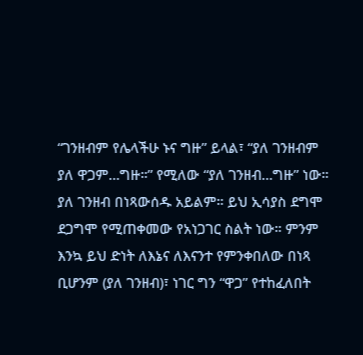“ገንዘብም የሌላችሁ ኑና ግዙ” ይላል፣ “ያለ ገንዘብም ያለ ዋጋም…ግዙ።” የሚለው “ያለ ገንዘብ…ግዙ” ነው። ያለ ገንዘብ በነጻውሰዱ አይልም። ይህ ኢሳያስ ደግሞ ደጋግሞ የሚጠቀመው የአነጋገር ስልት ነው። ምንም እንኳ ይህ ድነት ለእኔና ለእናንተ የምንቀበለው በነጻ ቢሆንም (ያለ ገንዘብ)፣ ነገር ግን “ዋጋ” የተከፈለበት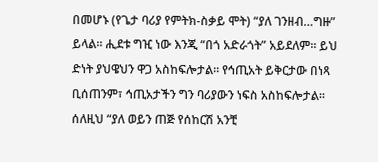በመሆኑ (የጌታ ባሪያ የምትክ-ስቃይ ሞት) “ያለ ገንዘብ…ግዙ” ይላል። ሒደቱ ግዢ ነው እንጂ “በጎ አድራጎት” አይደለም። ይህ ድነት ያህዌህን ዋጋ አስከፍሎታል። የኅጢአት ይቅርታው በነጻ ቢሰጠንም፣ ኅጢአታችን ግን ባሪያውን ነፍስ አስከፍሎታል።
ሰለዚህ “ያለ ወይን ጠጅ የሰከርሽ አንቺ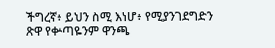ችግረኛ፥ ይህን ስሚ እነሆ፥ የሚያንገደግድን ጽዋ የቍጣዬንም ዋንጫ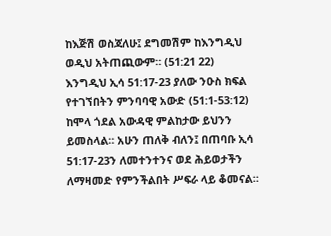ከእጅሽ ወስጃለሁ፤ ደግመሽም ከእንግዲህ ወዲህ አትጠጪውም። (51:21 22)
እንግዲህ ኢሳ 51:17-23 ያለው ንዑስ ክፍል የተገኘበትን ምንባባዊ አውድ (51:1-53:12) ከሞላ ጎደል አውዳዊ ምልከታው ይህንን ይመስላል። አሁን ጠለቅ ብለን፤ በጠባቡ ኢሳ 51:17-23ን ለመተንተንና ወደ ሕይወታችን ለማዛመድ የምንችልበት ሥፍራ ላይ ቆመናል።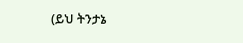(ይህ ትንታኔ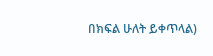በክፍል ሁለት ይቀጥላል)